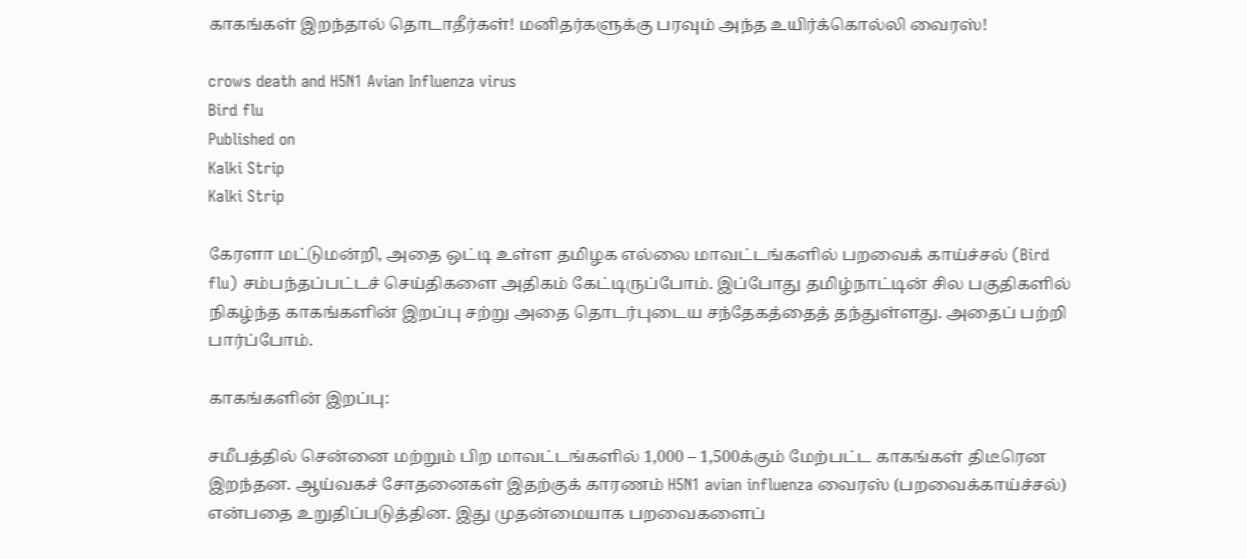காகங்கள் இறந்தால் தொடாதீர்கள்! மனிதர்களுக்கு பரவும் அந்த உயிர்க்கொல்லி வைரஸ்!

crows death and H5N1 Avian Influenza virus
Bird flu
Published on
Kalki Strip
Kalki Strip

கேரளா மட்டுமன்றி, அதை ஒட்டி உள்ள தமிழக எல்லை மாவட்டங்களில் பறவைக் காய்ச்சல் (Bird flu) சம்பந்தப்பட்டச் செய்திகளை அதிகம் கேட்டிருப்போம். இப்போது தமிழ்நாட்டின் சில பகுதிகளில் நிகழ்ந்த காகங்களின் இறப்பு சற்று அதை தொடர்புடைய சந்தேகத்தைத் தந்துள்ளது. அதைப் பற்றி பார்ப்போம்.

காகங்களின் இறப்பு:

சமீபத்தில் சென்னை மற்றும் பிற மாவட்டங்களில் 1,000 – 1,500க்கும் மேற்பட்ட காகங்கள் திடீரென இறந்தன. ஆய்வகச் சோதனைகள் இதற்குக் காரணம் H5N1 avian influenza வைரஸ் (பறவைக்காய்ச்சல்) என்பதை உறுதிப்படுத்தின. இது முதன்மையாக பறவைகளைப்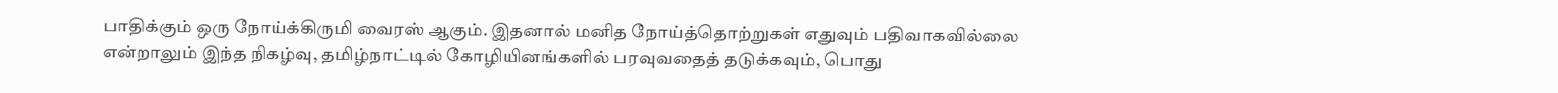பாதிக்கும் ஒரு நோய்க்கிருமி வைரஸ் ஆகும். இதனால் மனித நோய்த்தொற்றுகள் எதுவும் பதிவாகவில்லை என்றாலும் இந்த நிகழ்வு, தமிழ்நாட்டில் கோழியினங்களில் பரவுவதைத் தடுக்கவும், பொது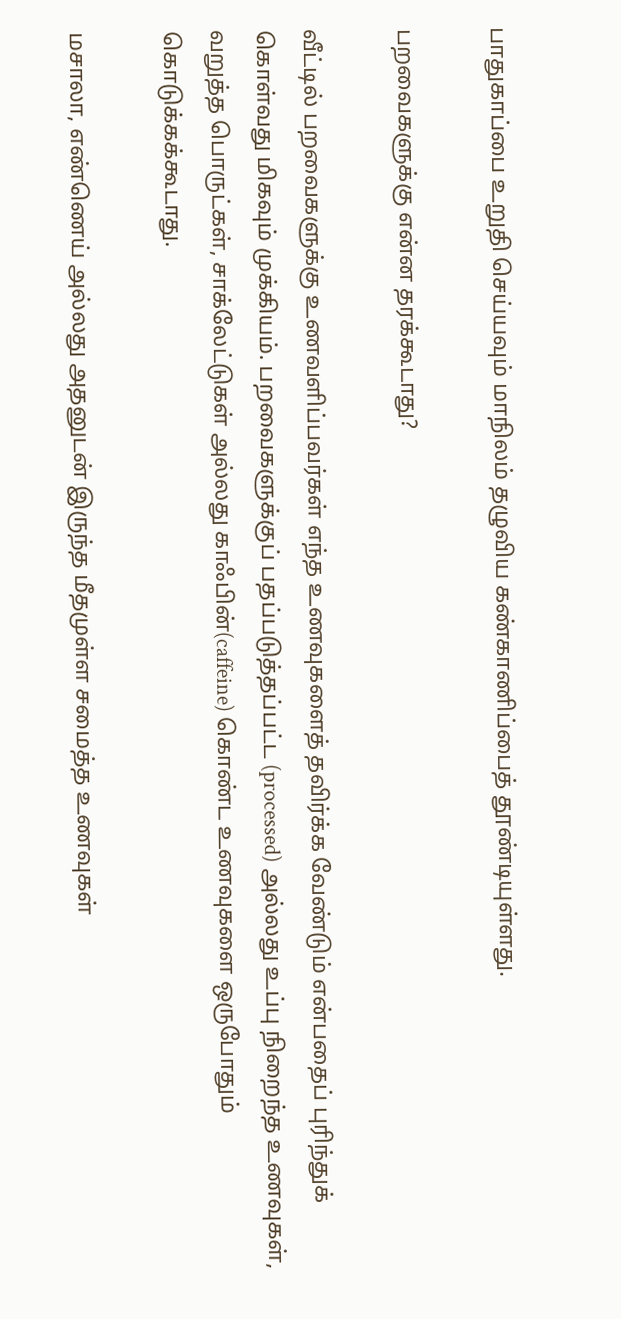பாதுகாப்பை உறுதி செய்யவும் மாநிலம் தழுவிய கண்காணிப்பைத் தூண்டியுள்ளது.

பறவைகளுக்கு என்ன தரக்கூடாது?

வீட்டில் பறவைகளுக்கு உணவளிப்பவர்கள் எந்த உணவுகளைத் தவிர்க்க வேண்டும் என்பதைப் புரிந்துக் கொள்வது மிகவும் முக்கியம். பறவைகளுக்குப் பதப்படுத்தப்பட்ட (processed) அல்லது உப்பு நிறைந்த உணவுகள், வறுத்த பொருட்கள், சாக்லேட்டுகள் அல்லது காஃபின்(caffeine) கொண்ட உணவுகளை ஒருபோதும் கொடுக்கக்கூடாது.

மசாலா, எண்ணெய் அல்லது அதனுடன் இருந்த மீதமுள்ள சமைத்த உணவுகள்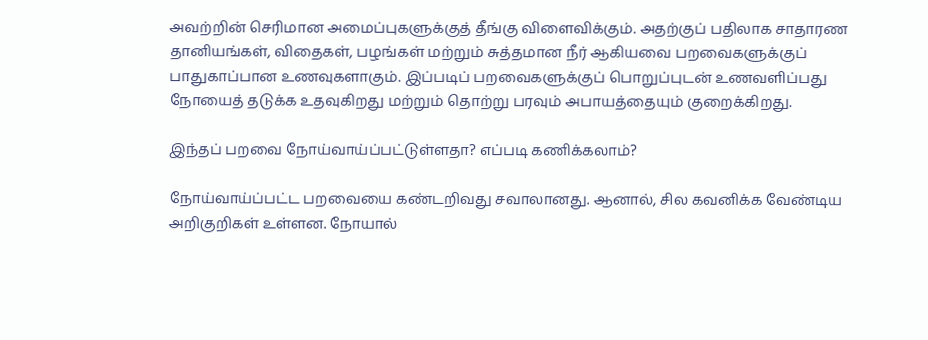அவற்றின் செரிமான அமைப்புகளுக்குத் தீங்கு விளைவிக்கும். அதற்குப் பதிலாக சாதாரண தானியங்கள், விதைகள், பழங்கள் மற்றும் சுத்தமான நீர் ஆகியவை பறவைகளுக்குப் பாதுகாப்பான உணவுகளாகும். இப்படிப் பறவைகளுக்குப் பொறுப்புடன் உணவளிப்பது நோயைத் தடுக்க உதவுகிறது மற்றும் தொற்று பரவும் அபாயத்தையும் குறைக்கிறது.

இந்தப் பறவை நோய்வாய்ப்பட்டுள்ளதா? எப்படி கணிக்கலாம்?

நோய்வாய்ப்பட்ட பறவையை கண்டறிவது சவாலானது. ஆனால், சில கவனிக்க வேண்டிய அறிகுறிகள் உள்ளன. நோயால்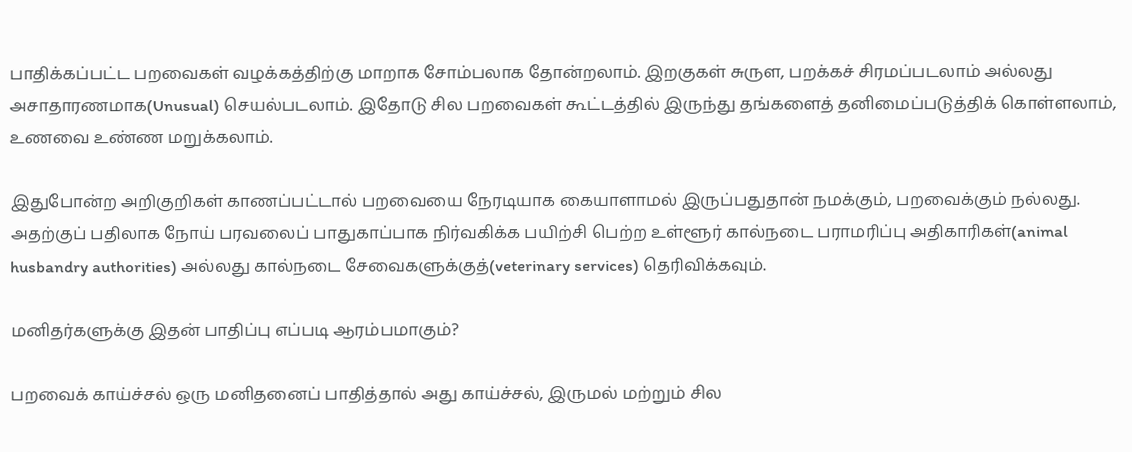பாதிக்கப்பட்ட பறவைகள் வழக்கத்திற்கு மாறாக சோம்பலாக தோன்றலாம். இறகுகள் சுருள, பறக்கச் சிரமப்படலாம் அல்லது அசாதாரணமாக(Unusual) செயல்படலாம். இதோடு சில பறவைகள் கூட்டத்தில் இருந்து தங்களைத் தனிமைப்படுத்திக் கொள்ளலாம், உணவை உண்ண மறுக்கலாம்.

இதுபோன்ற அறிகுறிகள் காணப்பட்டால் பறவையை நேரடியாக கையாளாமல் இருப்பதுதான் நமக்கும், பறவைக்கும் நல்லது. அதற்குப் பதிலாக நோய் பரவலைப் பாதுகாப்பாக நிர்வகிக்க பயிற்சி பெற்ற உள்ளூர் கால்நடை பராமரிப்பு அதிகாரிகள்(animal husbandry authorities) அல்லது கால்நடை சேவைகளுக்குத்(veterinary services) தெரிவிக்கவும்.

மனிதர்களுக்கு இதன் பாதிப்பு எப்படி ஆரம்பமாகும்?

பறவைக் காய்ச்சல் ஒரு மனிதனைப் பாதித்தால் அது காய்ச்சல், இருமல் மற்றும் சில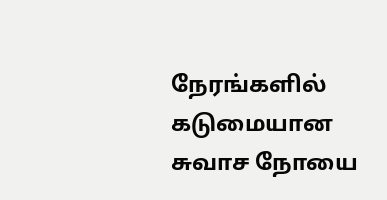நேரங்களில் கடுமையான சுவாச நோயை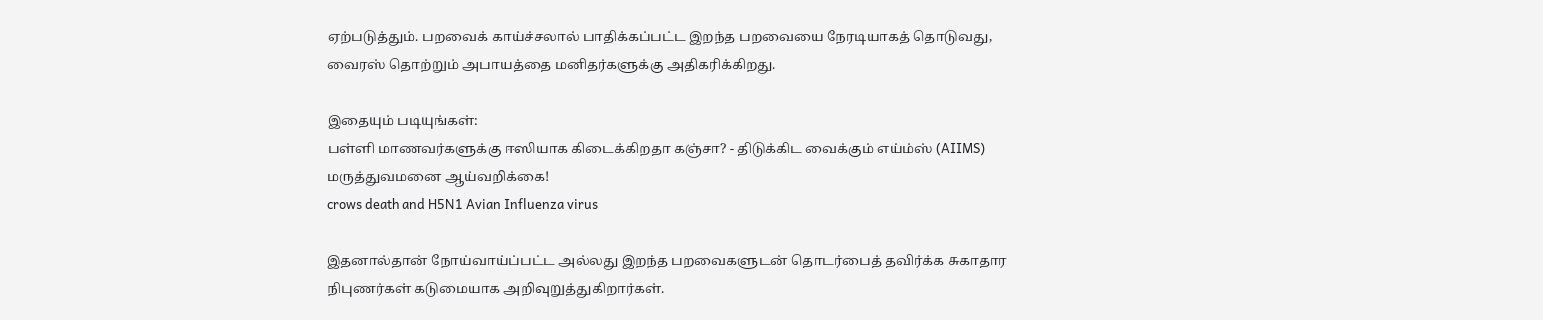ஏற்படுத்தும். பறவைக் காய்ச்சலால் பாதிக்கப்பட்ட இறந்த பறவையை நேரடியாகத் தொடுவது, வைரஸ் தொற்றும் அபாயத்தை மனிதர்களுக்கு அதிகரிக்கிறது.

இதையும் படியுங்கள்:
பள்ளி மாணவர்களுக்கு ஈஸியாக கிடைக்கிறதா கஞ்சா? - திடுக்கிட வைக்கும் எய்ம்ஸ் (AIIMS) மருத்துவமனை ஆய்வறிக்கை!
crows death and H5N1 Avian Influenza virus

இதனால்தான் நோய்வாய்ப்பட்ட அல்லது இறந்த பறவைகளுடன் தொடர்பைத் தவிர்க்க சுகாதார நிபுணர்கள் கடுமையாக அறிவுறுத்துகிறார்கள்.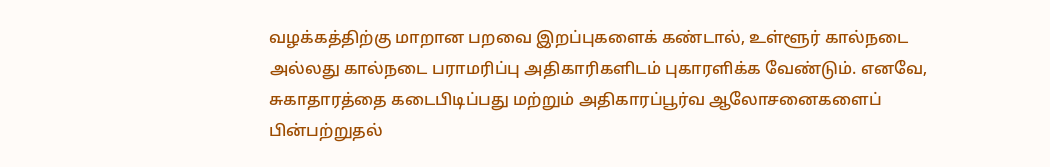வழக்கத்திற்கு மாறான பறவை இறப்புகளைக் கண்டால், உள்ளூர் கால்நடை அல்லது கால்நடை பராமரிப்பு அதிகாரிகளிடம் புகாரளிக்க வேண்டும். எனவே, சுகாதாரத்தை கடைபிடிப்பது மற்றும் அதிகாரப்பூர்வ ஆலோசனைகளைப் பின்பற்றுதல்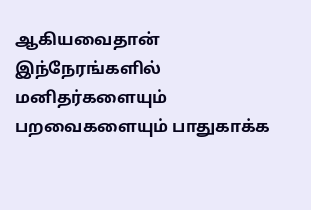ஆகியவைதான் இந்நேரங்களில் மனிதர்களையும் பறவைகளையும் பாதுகாக்க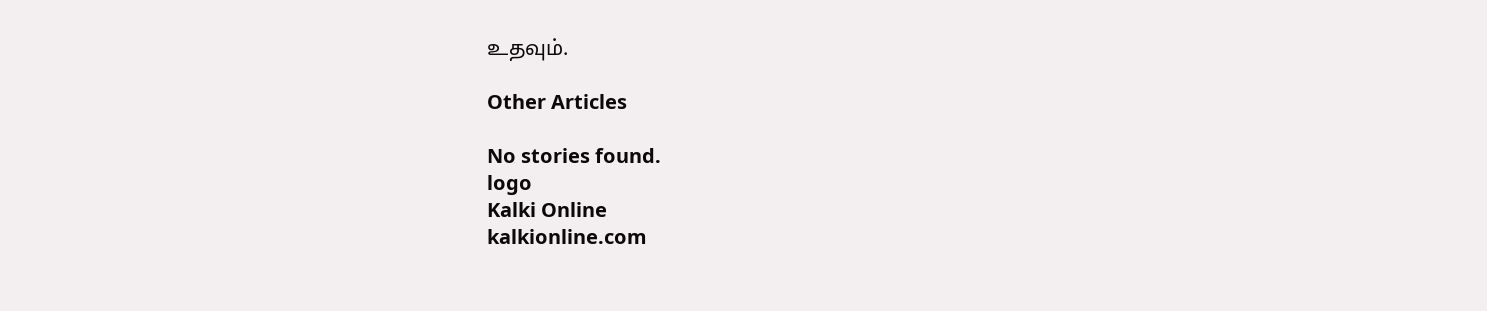உதவும்.

Other Articles

No stories found.
logo
Kalki Online
kalkionline.com